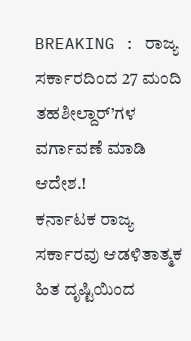BREAKING : ರಾಜ್ಯ ಸರ್ಕಾರದಿಂದ 27 ಮಂದಿ ತಹಶೀಲ್ದಾರ್’ಗಳ ವರ್ಗಾವಣೆ ಮಾಡಿ ಆದೇಶ.!
ಕರ್ನಾಟಕ ರಾಜ್ಯ ಸರ್ಕಾರವು ಆಡಳಿತಾತ್ಮಕ ಹಿತ ದೃಷ್ಟಿಯಿಂದ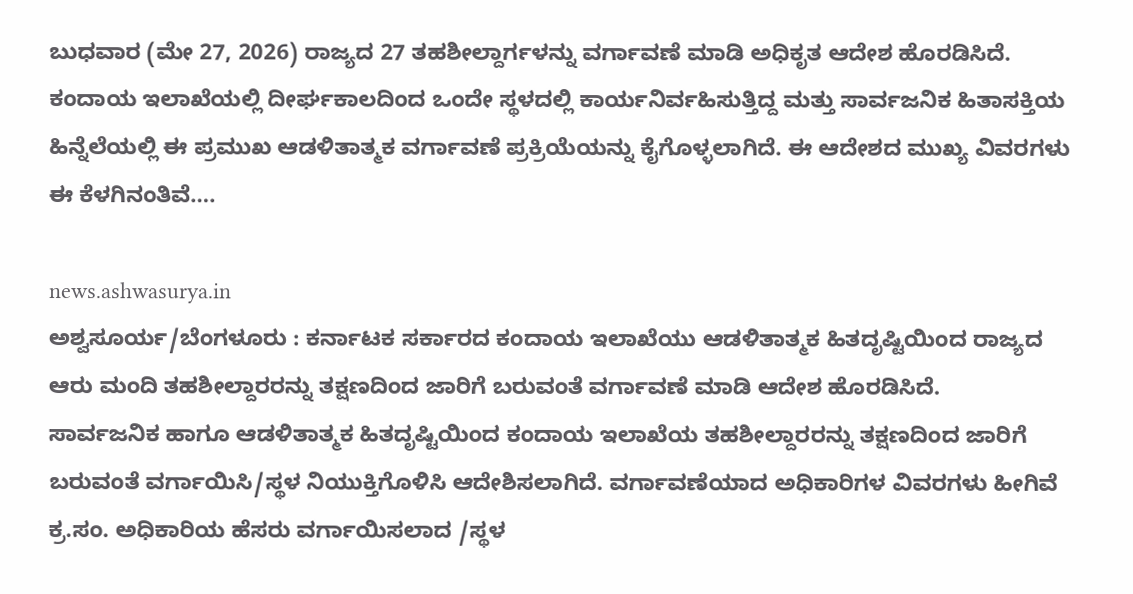ಬುಧವಾರ (ಮೇ 27, 2026) ರಾಜ್ಯದ 27 ತಹಶೀಲ್ದಾರ್ಗಳನ್ನು ವರ್ಗಾವಣೆ ಮಾಡಿ ಅಧಿಕೃತ ಆದೇಶ ಹೊರಡಿಸಿದೆ. ಕಂದಾಯ ಇಲಾಖೆಯಲ್ಲಿ ದೀರ್ಘಕಾಲದಿಂದ ಒಂದೇ ಸ್ಥಳದಲ್ಲಿ ಕಾರ್ಯನಿರ್ವಹಿಸುತ್ತಿದ್ದ ಮತ್ತು ಸಾರ್ವಜನಿಕ ಹಿತಾಸಕ್ತಿಯ ಹಿನ್ನೆಲೆಯಲ್ಲಿ ಈ ಪ್ರಮುಖ ಆಡಳಿತಾತ್ಮಕ ವರ್ಗಾವಣೆ ಪ್ರಕ್ರಿಯೆಯನ್ನು ಕೈಗೊಳ್ಳಲಾಗಿದೆ. ಈ ಆದೇಶದ ಮುಖ್ಯ ವಿವರಗಳು ಈ ಕೆಳಗಿನಂತಿವೆ….

news.ashwasurya.in
ಅಶ್ವಸೂರ್ಯ/ಬೆಂಗಳೂರು : ಕರ್ನಾಟಕ ಸರ್ಕಾರದ ಕಂದಾಯ ಇಲಾಖೆಯು ಆಡಳಿತಾತ್ಮಕ ಹಿತದೃಷ್ಟಿಯಿಂದ ರಾಜ್ಯದ ಆರು ಮಂದಿ ತಹಶೀಲ್ದಾರರನ್ನು ತಕ್ಷಣದಿಂದ ಜಾರಿಗೆ ಬರುವಂತೆ ವರ್ಗಾವಣೆ ಮಾಡಿ ಆದೇಶ ಹೊರಡಿಸಿದೆ.
ಸಾರ್ವಜನಿಕ ಹಾಗೂ ಆಡಳಿತಾತ್ಮಕ ಹಿತದೃಷ್ಟಿಯಿಂದ ಕಂದಾಯ ಇಲಾಖೆಯ ತಹಶೀಲ್ದಾರರನ್ನು ತಕ್ಷಣದಿಂದ ಜಾರಿಗೆ ಬರುವಂತೆ ವರ್ಗಾಯಿಸಿ/ಸ್ಥಳ ನಿಯುಕ್ತಿಗೊಳಿಸಿ ಆದೇಶಿಸಲಾಗಿದೆ. ವರ್ಗಾವಣೆಯಾದ ಅಧಿಕಾರಿಗಳ ವಿವರಗಳು ಹೀಗಿವೆ
ಕ್ರ.ಸಂ. ಅಧಿಕಾರಿಯ ಹೆಸರು ವರ್ಗಾಯಿಸಲಾದ /ಸ್ಥಳ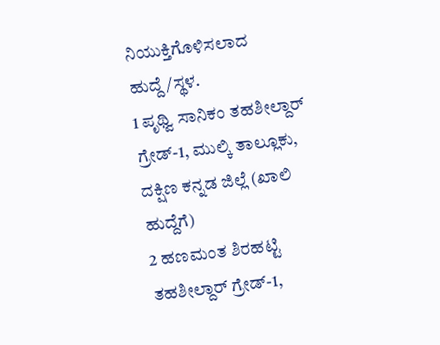ನಿಯುಕ್ತಿಗೊಳಿಸಲಾದ ಹುದ್ದೆ/ಸ್ಥಳ.
1 ಪೃಥ್ವಿ ಸಾನಿಕಂ ತಹಶೀಲ್ದಾರ್ ಗ್ರೇಡ್-1, ಮುಲ್ಕಿ ತಾಲ್ಲೂಕು, ದಕ್ಷಿಣ ಕನ್ನಡ ಜಿಲ್ಲೆ (ಖಾಲಿ ಹುದ್ದೆಗೆ)
2 ಹಣಮಂತ ಶಿರಹಟ್ಟಿ ತಹಶೀಲ್ದಾರ್ ಗ್ರೇಡ್-1,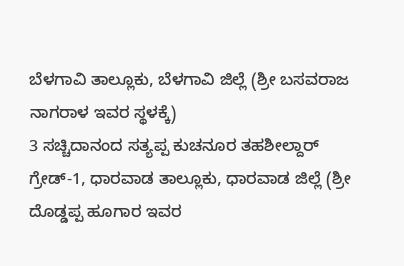ಬೆಳಗಾವಿ ತಾಲ್ಲೂಕು, ಬೆಳಗಾವಿ ಜಿಲ್ಲೆ (ಶ್ರೀ ಬಸವರಾಜ ನಾಗರಾಳ ಇವರ ಸ್ಥಳಕ್ಕೆ)
3 ಸಚ್ಚಿದಾನಂದ ಸತ್ಯಪ್ಪ ಕುಚನೂರ ತಹಶೀಲ್ದಾರ್ ಗ್ರೇಡ್-1, ಧಾರವಾಡ ತಾಲ್ಲೂಕು, ಧಾರವಾಡ ಜಿಲ್ಲೆ (ಶ್ರೀ ದೊಡ್ಡಪ್ಪ ಹೂಗಾರ ಇವರ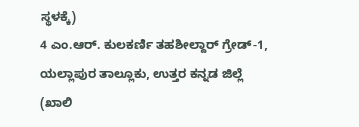ಸ್ಥಳಕ್ಕೆ)
4 ಎಂ.ಆರ್. ಕುಲಕರ್ಣಿ ತಹಶೀಲ್ದಾರ್ ಗ್ರೇಡ್-1, ಯಲ್ಲಾಪುರ ತಾಲ್ಲೂಕು, ಉತ್ತರ ಕನ್ನಡ ಜಿಲ್ಲೆ (ಖಾಲಿ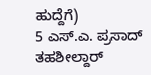ಹುದ್ದೆಗೆ)
5 ಎಸ್.ಎ. ಪ್ರಸಾದ್ ತಹಶೀಲ್ದಾರ್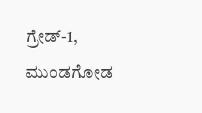ಗ್ರೇಡ್-1, ಮುಂಡಗೋಡ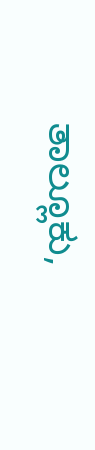ತಾಲ್ಲೂಕು,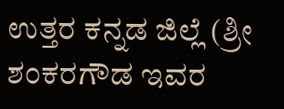ಉತ್ತರ ಕನ್ನಡ ಜಿಲ್ಲೆ (ಶ್ರೀ ಶಂಕರಗೌಡ ಇವರ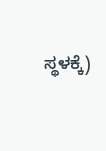ಸ್ಥಳಕ್ಕೆ)